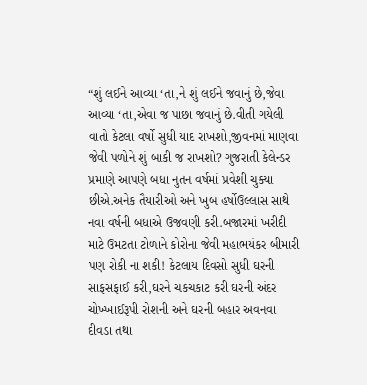“શું લઈને આવ્યા ‘તા,ને શું લઈને જવાનું છે,જેવા આવ્યા ‘તા,એવા જ પાછા જવાનું છે.વીતી ગયેલી વાતો કેટલા વર્ષો સુધી યાદ રાખશો,જીવનમાં માણવા જેવી પળોને શું બાકી જ રાખશો? ગુજરાતી કેલેન્ડર પ્રમાણે આપણે બધા નુતન વર્ષમાં પ્રવેશી ચુક્યા છીએ.અનેક તૈયારીઓ અને ખુબ હર્ષોઉલ્લાસ સાથે નવા વર્ષની બધાએ ઉજવણી કરી.બજારમાં ખરીદી માટે ઉમટતા ટોળાને કોરોના જેવી મહાભયંકર બીમારી પણ રોકી ના શકી! કેટલાય દિવસો સુધી ઘરની સાફસફાઈ કરી,ઘરને ચકચકાટ કરી ઘરની અંદર ચોખ્ખાઈરૂપી રોશની અને ઘરની બહાર અવનવા દીવડા તથા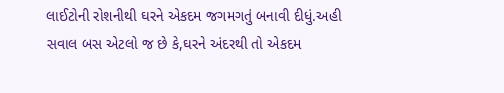લાઈટોની રોશનીથી ઘરને એકદમ જગમગતું બનાવી દીધું.અહી સવાલ બસ એટલો જ છે કે,ઘરને અંદરથી તો એકદમ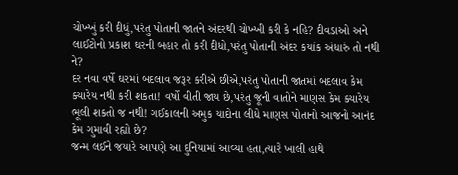ચોખ્ખું કરી દીધું,પરંતુ પોતાની જાતને અંદરથી ચોખ્ખી કરી કે નહિ? દીવડાઓ અને લાઈટોનો પ્રકાશ ઘરની બહાર તો કરી દીધો,પરંતુ પોતાની અંદર કયાંક અંધારું તો નથી ને?
દર નવા વર્ષે ઘરમાં બદલાવ જરૂર કરીએ છીએ,પરંતુ પોતાની જાતમાં બદલાવ કેમ ક્યારેય નથી કરી શકતા! વર્ષો વીતી જાય છે,પરંતુ જૂની વાતોને માણસ કેમ ક્યારેય ભૂલી શકતો જ નથી! ગઈકાલની અમુક યાદોના લીધે માણસ પોતાનો આજનો આનંદ કેમ ગુમાવી રહ્યો છે?
જન્મ લઈને જયારે આપણે આ દુનિયામાં આવ્યા હતા,ત્યારે ખાલી હાથે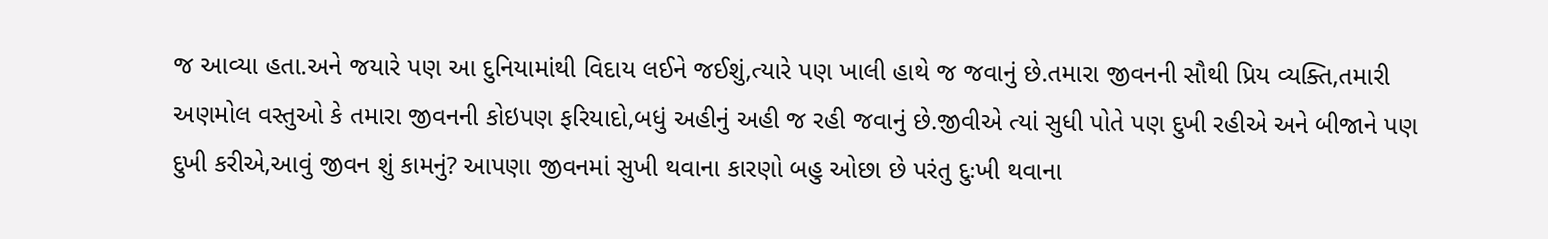જ આવ્યા હતા.અને જયારે પણ આ દુનિયામાંથી વિદાય લઈને જઈશું,ત્યારે પણ ખાલી હાથે જ જવાનું છે.તમારા જીવનની સૌથી પ્રિય વ્યક્તિ,તમારી અણમોલ વસ્તુઓ કે તમારા જીવનની કોઇપણ ફરિયાદો,બધું અહીનું અહી જ રહી જવાનું છે.જીવીએ ત્યાં સુધી પોતે પણ દુખી રહીએ અને બીજાને પણ દુખી કરીએ,આવું જીવન શું કામનું? આપણા જીવનમાં સુખી થવાના કારણો બહુ ઓછા છે પરંતુ દુઃખી થવાના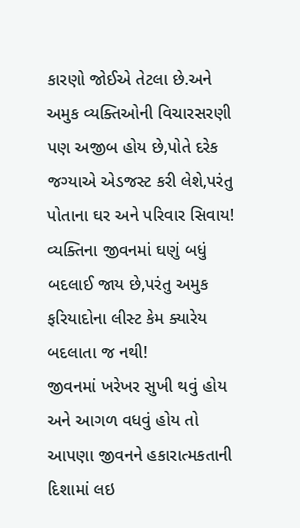કારણો જોઈએ તેટલા છે.અને અમુક વ્યક્તિઓની વિચારસરણી પણ અજીબ હોય છે,પોતે દરેક જગ્યાએ એડજસ્ટ કરી લેશે,પરંતુ પોતાના ઘર અને પરિવાર સિવાય! વ્યક્તિના જીવનમાં ઘણું બધું બદલાઈ જાય છે,પરંતુ અમુક ફરિયાદોના લીસ્ટ કેમ ક્યારેય બદલાતા જ નથી!
જીવનમાં ખરેખર સુખી થવું હોય અને આગળ વધવું હોય તો આપણા જીવનને હકારાત્મકતાની દિશામાં લઇ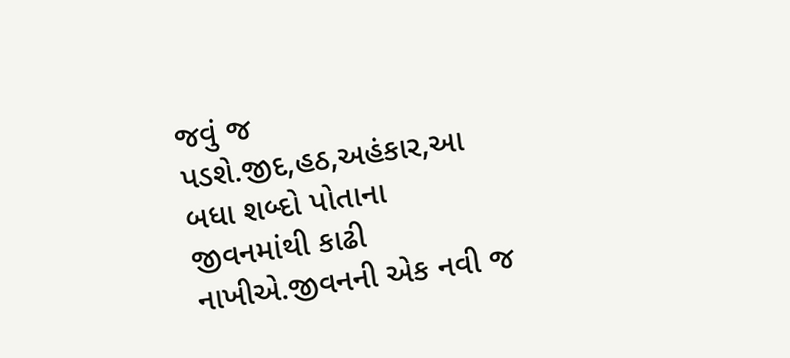જવું જ પડશે.જીદ,હઠ,અહંકાર,આ બધા શબ્દો પોતાના જીવનમાંથી કાઢી નાખીએ.જીવનની એક નવી જ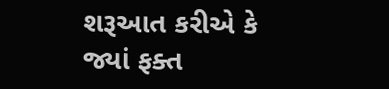શરૂઆત કરીએ કે જ્યાં ફક્ત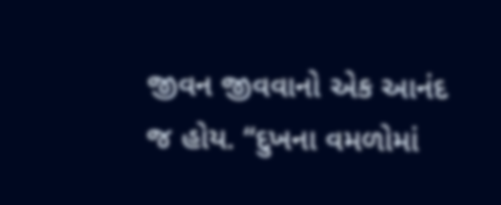જીવન જીવવાનો એક આનંદ જ હોય. “દુખના વમળોમાં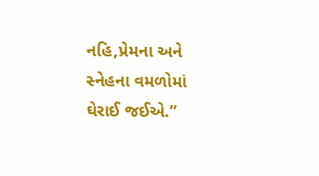નહિ,પ્રેમના અને સ્નેહના વમળોમાં ઘેરાઈ જઈએ.”